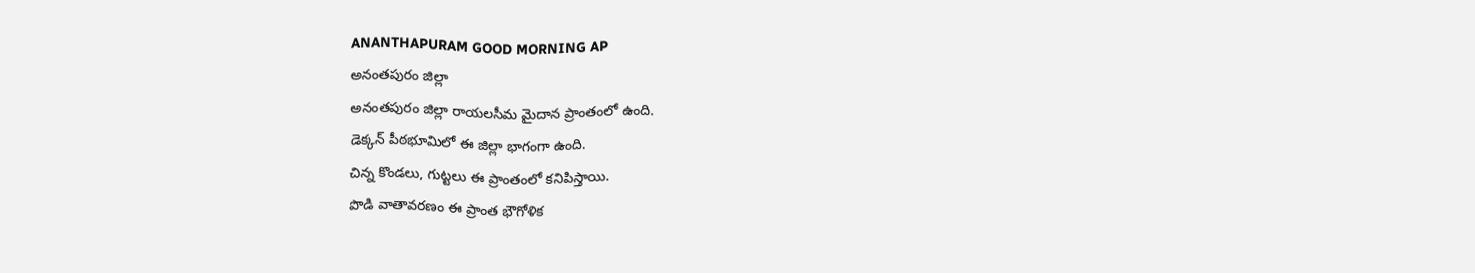ANANTHAPURAM GOOD MORNING AP
అనంతపురం జిల్లా
అనంతపురం జిల్లా రాయలసీమ మైదాన ప్రాంతంలో ఉంది.
డెక్కన్ పీఠభూమిలో ఈ జిల్లా భాగంగా ఉంది.
చిన్న కొండలు, గుట్టలు ఈ ప్రాంతంలో కనిపిస్తాయి.
పొడి వాతావరణం ఈ ప్రాంత భౌగోళిక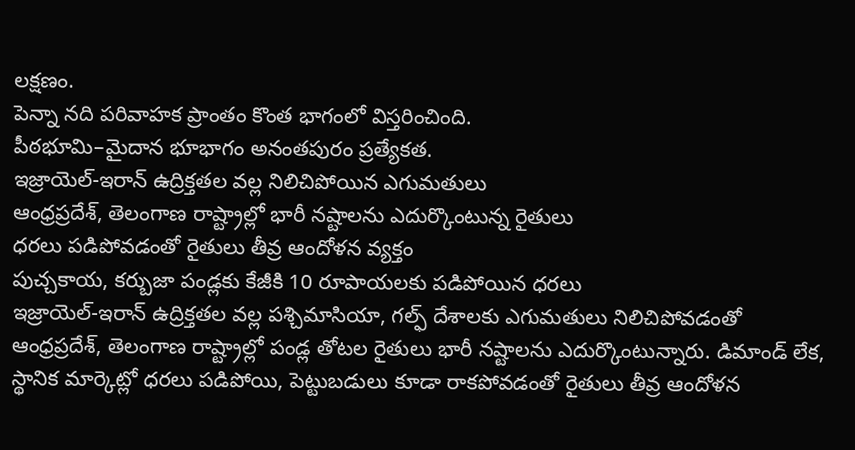లక్షణం.
పెన్నా నది పరివాహక ప్రాంతం కొంత భాగంలో విస్తరించింది.
పీఠభూమి–మైదాన భూభాగం అనంతపురం ప్రత్యేకత.
ఇజ్రాయెల్-ఇరాన్ ఉద్రిక్తతల వల్ల నిలిచిపోయిన ఎగుమతులు
ఆంధ్రప్రదేశ్, తెలంగాణ రాష్ట్రాల్లో భారీ నష్టాలను ఎదుర్కొంటున్న రైతులు
ధరలు పడిపోవడంతో రైతులు తీవ్ర ఆందోళన వ్యక్తం
పుచ్చకాయ, కర్బుజా పండ్లకు కేజీకి 10 రూపాయలకు పడిపోయిన ధరలు
ఇజ్రాయెల్-ఇరాన్ ఉద్రిక్తతల వల్ల పశ్చిమాసియా, గల్ఫ్ దేశాలకు ఎగుమతులు నిలిచిపోవడంతో ఆంధ్రప్రదేశ్, తెలంగాణ రాష్ట్రాల్లో పండ్ల తోటల రైతులు భారీ నష్టాలను ఎదుర్కొంటున్నారు. డిమాండ్ లేక, స్థానిక మార్కెట్లో ధరలు పడిపోయి, పెట్టుబడులు కూడా రాకపోవడంతో రైతులు తీవ్ర ఆందోళన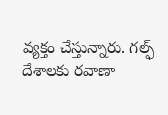వ్యక్తం చేస్తున్నారు. గల్ఫ్ దేశాలకు రవాణా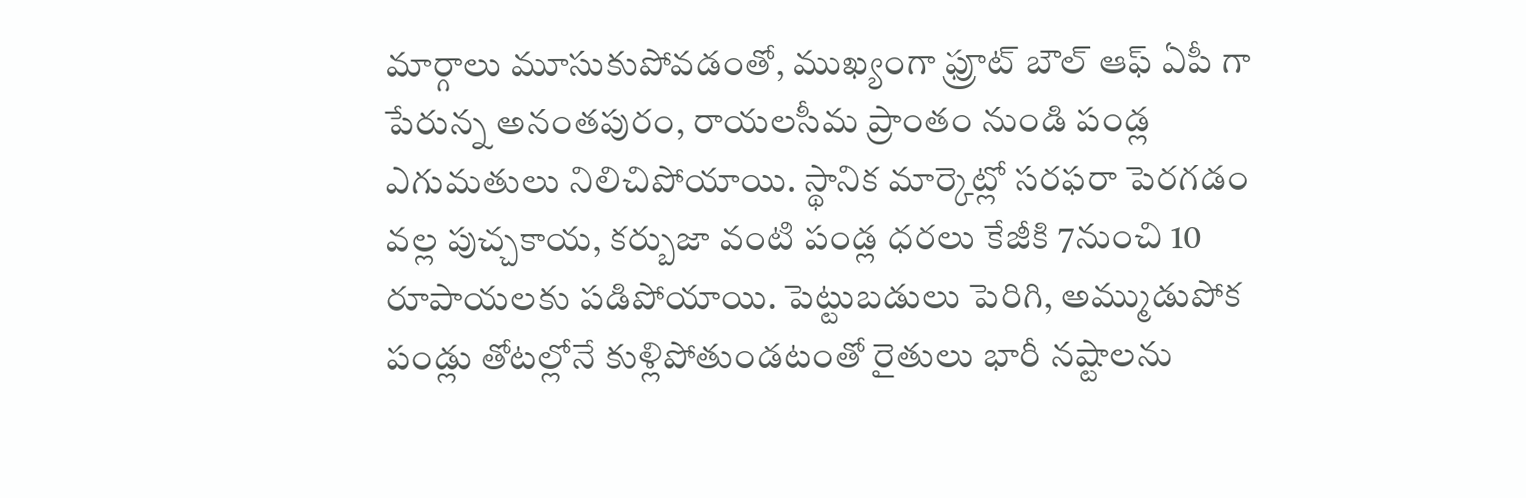మార్గాలు మూసుకుపోవడంతో, ముఖ్యంగా ఫ్రూట్ బౌల్ ఆఫ్ ఏపీ గా పేరున్న అనంతపురం, రాయలసీమ ప్రాంతం నుండి పండ్ల ఎగుమతులు నిలిచిపోయాయి. స్థానిక మార్కెట్లో సరఫరా పెరగడం వల్ల పుచ్చకాయ, కర్బుజా వంటి పండ్ల ధరలు కేజీకి 7నుంచి 10 రూపాయలకు పడిపోయాయి. పెట్టుబడులు పెరిగి, అమ్ముడుపోక పండ్లు తోటల్లోనే కుళ్లిపోతుండటంతో రైతులు భారీ నష్టాలను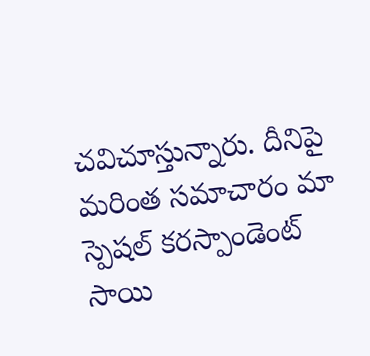చవిచూస్తున్నారు. దీనిపై మరింత సమాచారం మా స్పెషల్ కరస్పాండెంట్ సాయి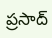ప్రసాద్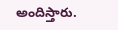అందిస్తారు.